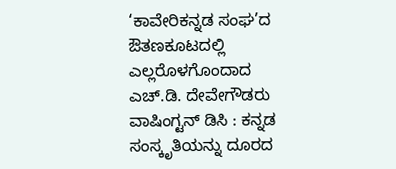‘ಕಾವೇರಿಕನ್ನಡ ಸಂಘ’ದ ಔತಣಕೂಟದಲ್ಲಿ ಎಲ್ಲರೊಳಗೊಂದಾದ ಎಚ್.ಡಿ. ದೇವೇಗೌಡರು
ವಾಷಿಂಗ್ಟನ್ ಡಿಸಿ : ಕನ್ನಡ ಸಂಸ್ಕೃತಿಯನ್ನು ದೂರದ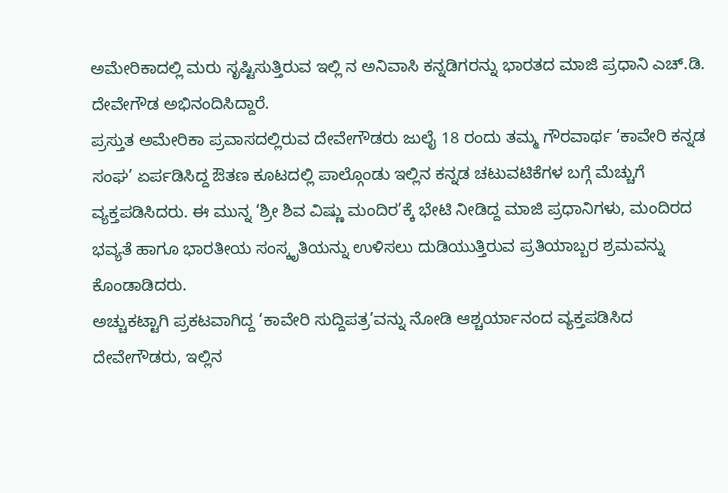ಅಮೇರಿಕಾದಲ್ಲಿ ಮರು ಸೃಷ್ಟಿಸುತ್ತಿರುವ ಇಲ್ಲಿ ನ ಅನಿವಾಸಿ ಕನ್ನಡಿಗರನ್ನು ಭಾರತದ ಮಾಜಿ ಪ್ರಧಾನಿ ಎಚ್.ಡಿ. ದೇವೇಗೌಡ ಅಭಿನಂದಿಸಿದ್ದಾರೆ.
ಪ್ರಸ್ತುತ ಅಮೇರಿಕಾ ಪ್ರವಾಸದಲ್ಲಿರುವ ದೇವೇಗೌಡರು ಜುಲೈ 18 ರಂದು ತಮ್ಮ ಗೌರವಾರ್ಥ ‘ಕಾವೇರಿ ಕನ್ನಡ ಸಂಘ’ ಏರ್ಪಡಿಸಿದ್ದ ಔತಣ ಕೂಟದಲ್ಲಿ ಪಾಲ್ಗೊಂಡು ಇಲ್ಲಿನ ಕನ್ನಡ ಚಟುವಟಿಕೆಗಳ ಬಗ್ಗೆ ಮೆಚ್ಚುಗೆ ವ್ಯಕ್ತಪಡಿಸಿದರು. ಈ ಮುನ್ನ ‘ಶ್ರೀ ಶಿವ ವಿಷ್ಣು ಮಂದಿರ’ಕ್ಕೆ ಭೇಟಿ ನೀಡಿದ್ದ ಮಾಜಿ ಪ್ರಧಾನಿಗಳು, ಮಂದಿರದ ಭವ್ಯತೆ ಹಾಗೂ ಭಾರತೀಯ ಸಂಸ್ಕೃತಿಯನ್ನು ಉಳಿಸಲು ದುಡಿಯುತ್ತಿರುವ ಪ್ರತಿಯಾಬ್ಬರ ಶ್ರಮವನ್ನು ಕೊಂಡಾಡಿದರು.
ಅಚ್ಚುಕಟ್ಟಾಗಿ ಪ್ರಕಟವಾಗಿದ್ದ ‘ಕಾವೇರಿ ಸುದ್ದಿಪತ್ರ’ವನ್ನು ನೋಡಿ ಆಶ್ಚರ್ಯಾನಂದ ವ್ಯಕ್ತಪಡಿಸಿದ ದೇವೇಗೌಡರು, ಇಲ್ಲಿನ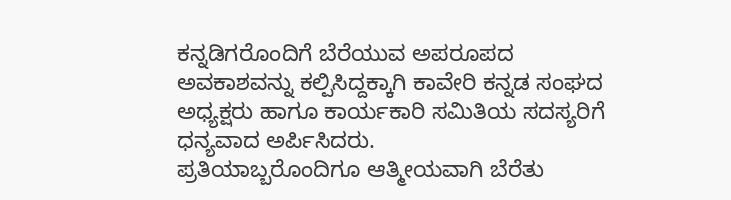ಕನ್ನಡಿಗರೊಂದಿಗೆ ಬೆರೆಯುವ ಅಪರೂಪದ ಅವಕಾಶವನ್ನು ಕಲ್ಪಿಸಿದ್ದಕ್ಕಾಗಿ ಕಾವೇರಿ ಕನ್ನಡ ಸಂಘದ ಅಧ್ಯಕ್ಷರು ಹಾಗೂ ಕಾರ್ಯಕಾರಿ ಸಮಿತಿಯ ಸದಸ್ಯರಿಗೆ ಧನ್ಯವಾದ ಅರ್ಪಿಸಿದರು.
ಪ್ರತಿಯಾಬ್ಬರೊಂದಿಗೂ ಆತ್ಮೀಯವಾಗಿ ಬೆರೆತು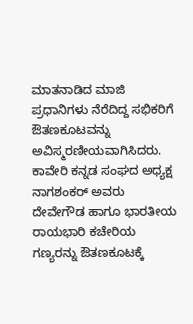ಮಾತನಾಡಿದ ಮಾಜಿ ಪ್ರಧಾನಿಗಳು ನೆರೆದಿದ್ದ ಸಭಿಕರಿಗೆ ಔತಣಕೂಟವನ್ನು ಅವಿಸ್ಮರಣೀಯವಾಗಿಸಿದರು. ಕಾವೇರಿ ಕನ್ನಡ ಸಂಘದ ಅಧ್ಯಕ್ಷ ನಾಗಶಂಕರ್ ಅವರು ದೇವೇಗೌಡ ಹಾಗೂ ಭಾರತೀಯ ರಾಯಭಾರಿ ಕಚೇರಿಯ ಗಣ್ಯರನ್ನು ಔತಣಕೂಟಕ್ಕೆ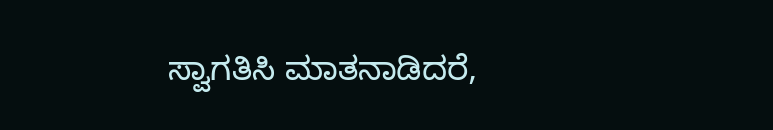ಸ್ವಾಗತಿಸಿ ಮಾತನಾಡಿದರೆ,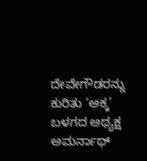ದೇವೇಗೌಡರನ್ನು ಕುರಿತು ‘ಅಕ್ಕ’ ಬಳಗದ ಅಧ್ಯಕ್ಷ ಅಮರ್ನಾಥ್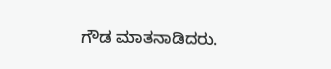ಗೌಡ ಮಾತನಾಡಿದರು.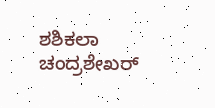ಶಶಿಕಲಾ ಚಂದ್ರಶೇಖರ್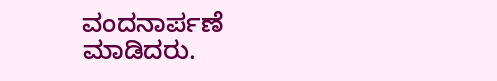ವಂದನಾರ್ಪಣೆ ಮಾಡಿದರು.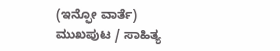(ಇನ್ಫೋ ವಾರ್ತೆ)
ಮುಖಪುಟ / ಸಾಹಿತ್ಯ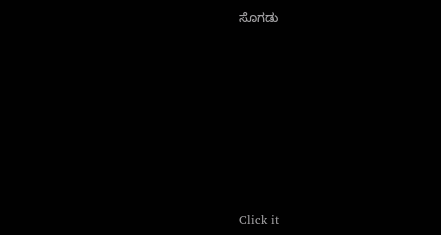ಸೊಗಡು












Click it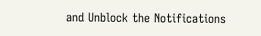and Unblock the Notifications